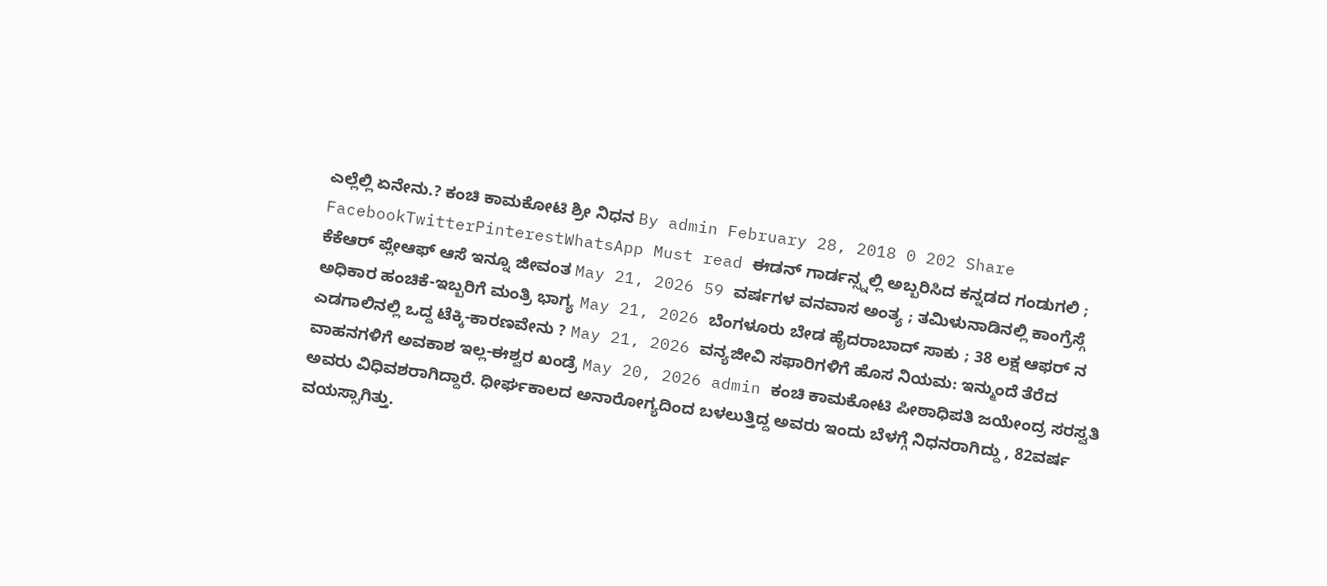ಎಲ್ಲೆಲ್ಲಿ ಏನೇನು.? ಕಂಚಿ ಕಾಮಕೋಟಿ ಶ್ರೀ ನಿಧನ By admin February 28, 2018 0 202 Share FacebookTwitterPinterestWhatsApp Must read ಈಡನ್ ಗಾರ್ಡನ್ಸ್ನಲ್ಲಿ ಅಬ್ಬರಿಸಿದ ಕನ್ನಡದ ಗಂಡುಗಲಿ ; ಕೆಕೆಆರ್ ಪ್ಲೇಆಫ್ ಆಸೆ ಇನ್ನೂ ಜೀವಂತ May 21, 2026 59 ವರ್ಷಗಳ ವನವಾಸ ಅಂತ್ಯ ; ತಮಿಳುನಾಡಿನಲ್ಲಿ ಕಾಂಗ್ರೆಸ್ಗೆ ಅಧಿಕಾರ ಹಂಚಿಕೆ-ಇಬ್ಬರಿಗೆ ಮಂತ್ರಿ ಭಾಗ್ಯ May 21, 2026 ಬೆಂಗಳೂರು ಬೇಡ ಹೈದರಾಬಾದ್ ಸಾಕು ; 38 ಲಕ್ಷ ಆಫರ್ ನ ಎಡಗಾಲಿನಲ್ಲಿ ಒದ್ದ ಟೆಕ್ಕಿ-ಕಾರಣವೇನು ? May 21, 2026 ವನ್ಯಜೀವಿ ಸಫಾರಿಗಳಿಗೆ ಹೊಸ ನಿಯಮ: ಇನ್ಮುಂದೆ ತೆರೆದ ವಾಹನಗಳಿಗೆ ಅವಕಾಶ ಇಲ್ಲ-ಈಶ್ವರ ಖಂಡ್ರೆ May 20, 2026 admin ಕಂಚಿ ಕಾಮಕೋಟಿ ಪೀಠಾಧಿಪತಿ ಜಯೇಂದ್ರ ಸರಸ್ವತಿ ಅವರು ವಿಧಿವಶರಾಗಿದ್ದಾರೆ. ಧೀರ್ಘಕಾಲದ ಅನಾರೋಗ್ಯದಿಂದ ಬಳಲುತ್ತಿದ್ದ ಅವರು ಇಂದು ಬೆಳಗ್ಗೆ ನಿಧನರಾಗಿದ್ದು , 82ವರ್ಷ ವಯಸ್ಸಾಗಿತ್ತು.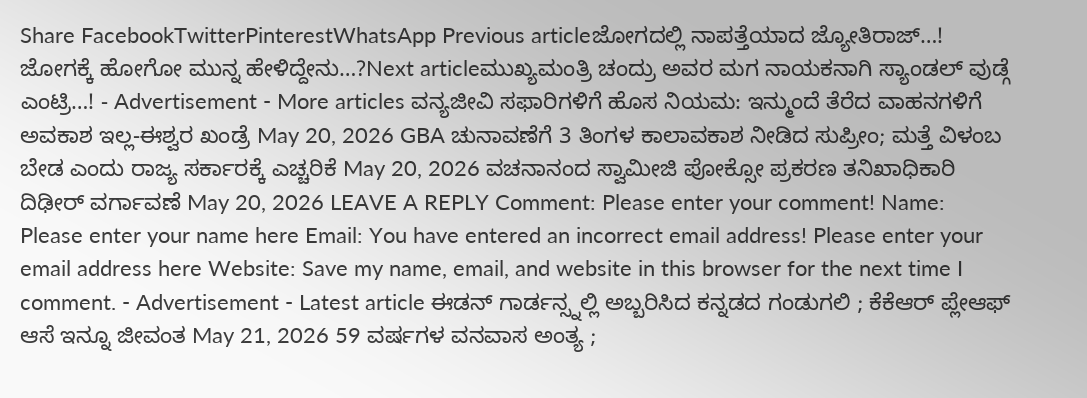Share FacebookTwitterPinterestWhatsApp Previous articleಜೋಗದಲ್ಲಿ ನಾಪತ್ತೆಯಾದ ಜ್ಯೋತಿರಾಜ್…! ಜೋಗಕ್ಕೆ ಹೋಗೋ ಮುನ್ನ ಹೇಳಿದ್ದೇನು…?Next articleಮುಖ್ಯಮಂತ್ರಿ ಚಂದ್ರು ಅವರ ಮಗ ನಾಯಕನಾಗಿ ಸ್ಯಾಂಡಲ್ ವುಡ್ಗೆ ಎಂಟ್ರಿ…! - Advertisement - More articles ವನ್ಯಜೀವಿ ಸಫಾರಿಗಳಿಗೆ ಹೊಸ ನಿಯಮ: ಇನ್ಮುಂದೆ ತೆರೆದ ವಾಹನಗಳಿಗೆ ಅವಕಾಶ ಇಲ್ಲ-ಈಶ್ವರ ಖಂಡ್ರೆ May 20, 2026 GBA ಚುನಾವಣೆಗೆ 3 ತಿಂಗಳ ಕಾಲಾವಕಾಶ ನೀಡಿದ ಸುಪ್ರೀಂ; ಮತ್ತೆ ವಿಳಂಬ ಬೇಡ ಎಂದು ರಾಜ್ಯ ಸರ್ಕಾರಕ್ಕೆ ಎಚ್ಚರಿಕೆ May 20, 2026 ವಚನಾನಂದ ಸ್ವಾಮೀಜಿ ಪೋಕ್ಸೋ ಪ್ರಕರಣ ತನಿಖಾಧಿಕಾರಿ ದಿಢೀರ್ ವರ್ಗಾವಣೆ May 20, 2026 LEAVE A REPLY Comment: Please enter your comment! Name: Please enter your name here Email: You have entered an incorrect email address! Please enter your email address here Website: Save my name, email, and website in this browser for the next time I comment. - Advertisement - Latest article ಈಡನ್ ಗಾರ್ಡನ್ಸ್ನಲ್ಲಿ ಅಬ್ಬರಿಸಿದ ಕನ್ನಡದ ಗಂಡುಗಲಿ ; ಕೆಕೆಆರ್ ಪ್ಲೇಆಫ್ ಆಸೆ ಇನ್ನೂ ಜೀವಂತ May 21, 2026 59 ವರ್ಷಗಳ ವನವಾಸ ಅಂತ್ಯ ;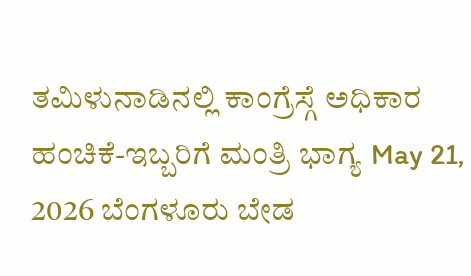ತಮಿಳುನಾಡಿನಲ್ಲಿ ಕಾಂಗ್ರೆಸ್ಗೆ ಅಧಿಕಾರ ಹಂಚಿಕೆ-ಇಬ್ಬರಿಗೆ ಮಂತ್ರಿ ಭಾಗ್ಯ May 21, 2026 ಬೆಂಗಳೂರು ಬೇಡ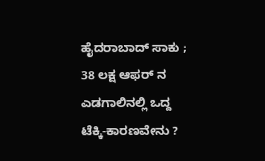ಹೈದರಾಬಾದ್ ಸಾಕು ; 38 ಲಕ್ಷ ಆಫರ್ ನ ಎಡಗಾಲಿನಲ್ಲಿ ಒದ್ದ ಟೆಕ್ಕಿ-ಕಾರಣವೇನು ?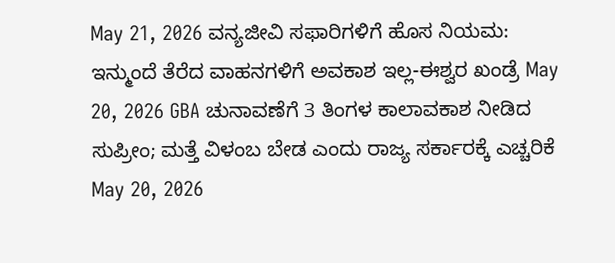May 21, 2026 ವನ್ಯಜೀವಿ ಸಫಾರಿಗಳಿಗೆ ಹೊಸ ನಿಯಮ: ಇನ್ಮುಂದೆ ತೆರೆದ ವಾಹನಗಳಿಗೆ ಅವಕಾಶ ಇಲ್ಲ-ಈಶ್ವರ ಖಂಡ್ರೆ May 20, 2026 GBA ಚುನಾವಣೆಗೆ 3 ತಿಂಗಳ ಕಾಲಾವಕಾಶ ನೀಡಿದ ಸುಪ್ರೀಂ; ಮತ್ತೆ ವಿಳಂಬ ಬೇಡ ಎಂದು ರಾಜ್ಯ ಸರ್ಕಾರಕ್ಕೆ ಎಚ್ಚರಿಕೆ May 20, 2026